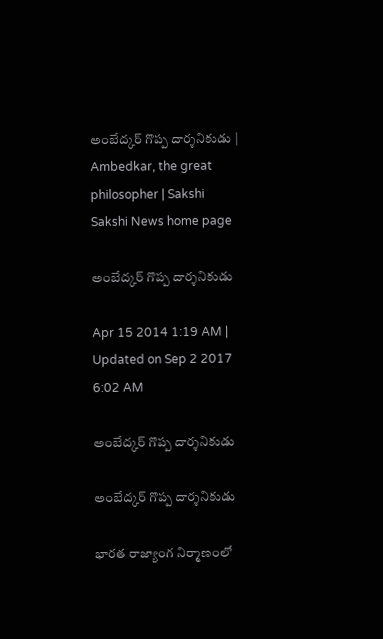అంబేద్కర్ గొప్ప దార్శనికుడు | Ambedkar, the great philosopher | Sakshi
Sakshi News home page

అంబేద్కర్ గొప్ప దార్శనికుడు

Apr 15 2014 1:19 AM | Updated on Sep 2 2017 6:02 AM

అంబేద్కర్ గొప్ప దార్శనికుడు

అంబేద్కర్ గొప్ప దార్శనికుడు

భారత రాజ్యాంగ నిర్మాణంలో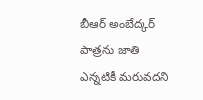బీఆర్ అంబేద్కర్ పాత్రను జాతి ఎన్నటికీ మరువదని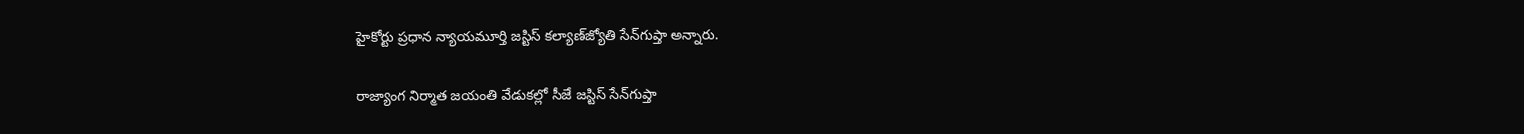హైకోర్టు ప్రధాన న్యాయమూర్తి జస్టిస్ కల్యాణ్‌జ్యోతి సేన్‌గుప్తా అన్నారు.

రాజ్యాంగ నిర్మాత జయంతి వేడుకల్లో సీజే జస్టిస్ సేన్‌గుప్తా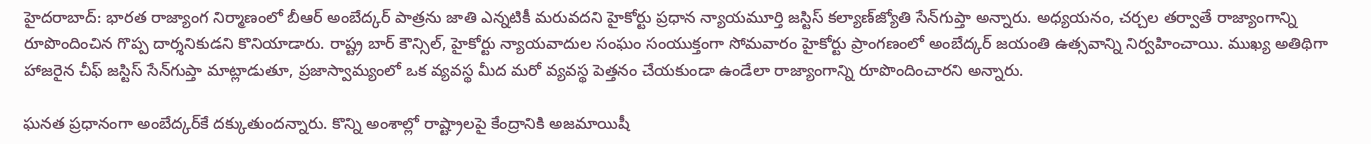హైదరాబాద్: భారత రాజ్యాంగ నిర్మాణంలో బీఆర్ అంబేద్కర్ పాత్రను జాతి ఎన్నటికీ మరువదని హైకోర్టు ప్రధాన న్యాయమూర్తి జస్టిస్ కల్యాణ్‌జ్యోతి సేన్‌గుప్తా అన్నారు. అధ్యయనం, చర్చల తర్వాతే రాజ్యాంగాన్ని రూపొందించిన గొప్ప దార్శనికుడని కొనియాడారు. రాష్ట్ర బార్ కౌన్సిల్, హైకోర్టు న్యాయవాదుల సంఘం సంయుక్తంగా సోమవారం హైకోర్టు ప్రాంగణంలో అంబేద్కర్ జయంతి ఉత్సవాన్ని నిర్వహించాయి. ముఖ్య అతిథిగా హాజరైన చీఫ్ జస్టిస్ సేన్‌గుప్తా మాట్లాడుతూ, ప్రజాస్వామ్యంలో ఒక వ్యవస్థ మీద మరో వ్యవస్థ పెత్తనం చేయకుండా ఉండేలా రాజ్యాంగాన్ని రూపొందించారని అన్నారు.

ఘనత ప్రధానంగా అంబేద్కర్‌కే దక్కుతుందన్నారు. కొన్ని అంశాల్లో రాష్ట్రాలపై కేంద్రానికి అజమాయిషీ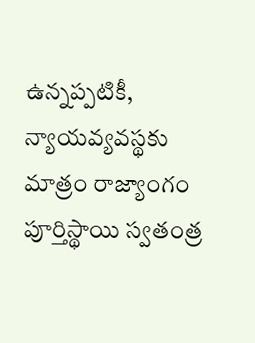ఉన్నప్పటికీ, న్యాయవ్యవస్థకు మాత్రం రాజ్యాంగం పూర్తిస్థాయి స్వతంత్ర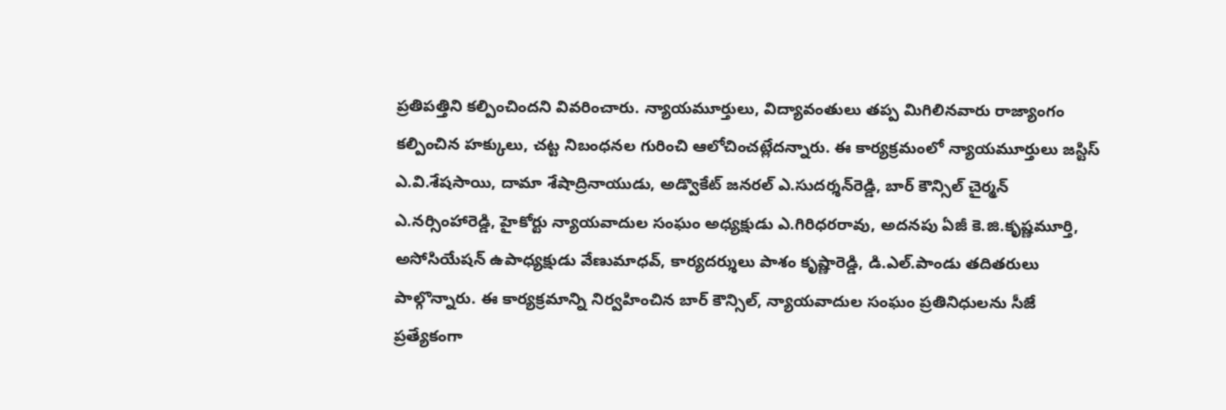ప్రతిపత్తిని కల్పించిందని వివరించారు. న్యాయమూర్తులు, విద్యావంతులు తప్ప మిగిలినవారు రాజ్యాంగం కల్పించిన హక్కులు, చట్ట నిబంధనల గురించి ఆలోచించట్లేదన్నారు. ఈ కార్యక్రమంలో న్యాయమూర్తులు జస్టిస్ ఎ.వి.శేషసాయి, దామా శేషాద్రినాయుడు, అడ్వొకేట్ జనరల్ ఎ.సుదర్శన్‌రెడ్డి, బార్ కౌన్సిల్ చైర్మన్ ఎ.నర్సింహారెడ్డి, హైకోర్టు న్యాయవాదుల సంఘం అధ్యక్షుడు ఎ.గిరిధరరావు, అదనపు ఏజీ కె.జి.కృష్ణమూర్తి, అసోసియేషన్ ఉపాధ్యక్షుడు వేణుమాధవ్, కార్యదర్శులు పాశం కృష్ణారెడ్డి, డి.ఎల్.పాండు తదితరులు పాల్గొన్నారు. ఈ కార్యక్రమాన్ని నిర్వహించిన బార్ కౌన్సిల్, న్యాయవాదుల సంఘం ప్రతినిధులను సీజే ప్రత్యేకంగా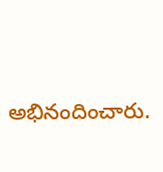అభినందించారు.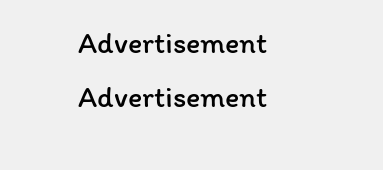Advertisement
Advertisement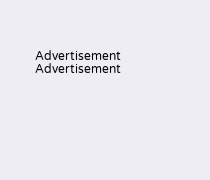Advertisement
Advertisement